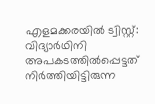എളമക്കരയിൽ ട്വിസ്റ്റ്: വിദ്യാർഥിനി അപകടത്തിൽപ്പെട്ടത് നിർത്തിയിട്ടിരുന്ന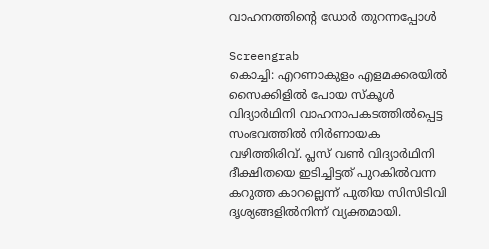വാഹനത്തിന്റെ ഡോർ തുറന്നപ്പോൾ

Screengrab
കൊച്ചി: എറണാകുളം എളമക്കരയിൽ സൈക്കിളിൽ പോയ സ്കൂൾ വിദ്യാർഥിനി വാഹനാപകടത്തിൽപ്പെട്ട സംഭവത്തിൽ നിർണായക വഴിത്തിരിവ്. പ്ലസ് വൺ വിദ്യാർഥിനി ദീക്ഷിതയെ ഇടിച്ചിട്ടത് പുറകിൽവന്ന കറുത്ത കാറല്ലെന്ന് പുതിയ സിസിടിവി ദൃശ്യങ്ങളിൽനിന്ന് വ്യക്തമായി.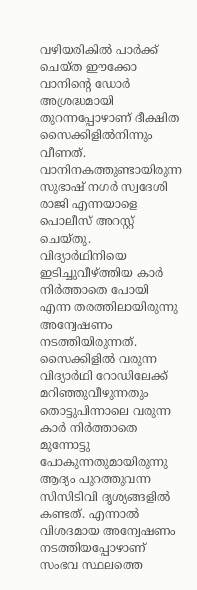വഴിയരികിൽ പാർക്ക് ചെയ്ത ഈക്കോ വാനിന്റെ ഡോർ അശ്രദ്ധമായി തുറന്നപ്പോഴാണ് ദീക്ഷിത സൈക്കിളിൽനിന്നും വീണത്. വാനിനകത്തുണ്ടായിരുന്ന സുഭാഷ് നഗർ സ്വദേശി രാജി എന്നയാളെ പൊലീസ് അറസ്റ്റ് ചെയ്തു.
വിദ്യാർഥിനിയെ ഇടിച്ചുവീഴ്ത്തിയ കാർ നിർത്താതെ പോയി എന്ന തരത്തിലായിരുന്നു അന്വേഷണം നടത്തിയിരുന്നത്. സൈക്കിളിൽ വരുന്ന വിദ്യാർഥി റോഡിലേക്ക് മറിഞ്ഞുവീഴുന്നതും തൊട്ടുപിന്നാലെ വരുന്ന കാർ നിർത്താതെ മുന്നോട്ടു പോകുന്നതുമായിരുന്നു ആദ്യം പുറത്തുവന്ന സിസിടിവി ദൃശ്യങ്ങളിൽ കണ്ടത്. എന്നാൽ വിശദമായ അന്വേഷണം നടത്തിയപ്പോഴാണ് സംഭവ സ്ഥലത്തെ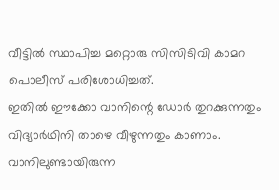വീട്ടിൽ സ്ഥാപിച്ച മറ്റൊരു സിസിടിവി കാമറ പൊലീസ് പരിശോധിച്ചത്.
ഇതിൽ ഈക്കോ വാനിന്റെ ഡോർ തുറക്കുന്നതും വിദ്യാർഥിനി താഴെ വീഴുന്നതും കാണാം. വാനിലുണ്ടായിരുന്ന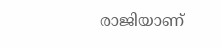രാജിയാണ്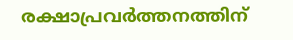രക്ഷാപ്രവർത്തനത്തിന്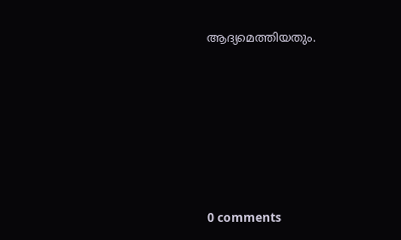ആദ്യമെത്തിയതും.











0 comments